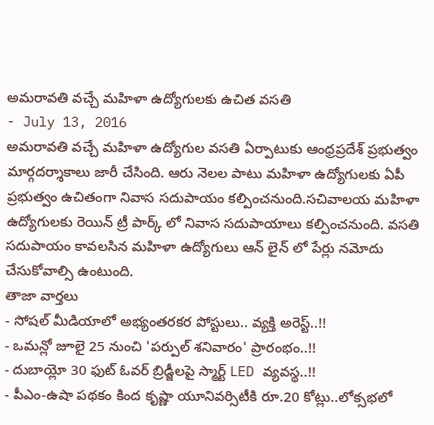అమరావతి వచ్చే మహిళా ఉద్యోగులకు ఉచిత వసతి
- July 13, 2016
అమరావతి వచ్చే మహిళా ఉద్యోగుల వసతి ఏర్పాటుకు ఆంధ్రప్రదేశ్ ప్రభుత్వం మార్గదర్శాకాలు జారీ చేసింది. ఆరు నెలల పాటు మహిళా ఉద్యోగులకు ఏపీ ప్రభుత్వం ఉచితంగా నివాస సదుపాయం కల్పించనుంది.సచివాలయ మహిళా ఉద్యోగులకు రెయిన్ ట్రీ పార్క్ లో నివాస సదుపాయాలు కల్పించనుంది. వసతి సదుపాయం కావలసిన మహిళా ఉద్యోగులు ఆన్ లైన్ లో పేర్లు నమోదు చేసుకోవాల్సి ఉంటుంది.
తాజా వార్తలు
- సోషల్ మీడియాలో అభ్యంతరకర పోస్టులు.. వ్యక్తి అరెస్ట్..!!
- ఒమన్లో జూలై 25 నుంచి 'పర్పుల్ శనివారం' ప్రారంభం..!!
- దుబాయ్లో 30 ఫుట్ ఓవర్ బ్రిడ్జీలపై స్మార్ట్ LED వ్యవస్థ..!!
- పీఎం-ఉషా పథకం కింద కృష్ణా యూనివర్సిటీకి రూ.20 కోట్లు..లోక్సభలో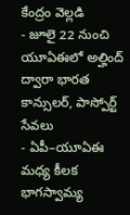కేంద్రం వెల్లడి
- జూలై 22 నుంచి యూఏఈలో అల్హింద్ ద్వారా భారత కాన్సులర్, పాస్పోర్ట్ సేవలు
- ఏపీ–యూఏఈ మధ్య కీలక భాగస్వామ్య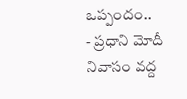ఒప్పందం..
- ప్రధాని మోదీ నివాసం వద్ద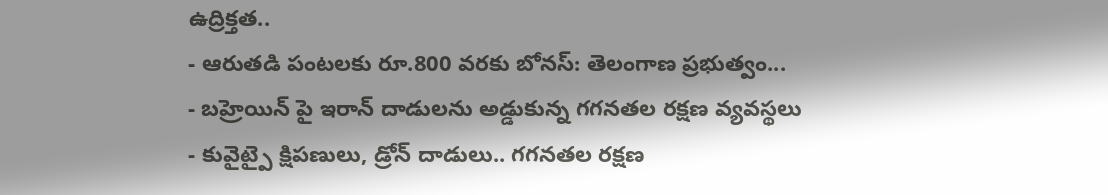ఉద్రిక్తత..
- ఆరుతడి పంటలకు రూ.800 వరకు బోనస్: తెలంగాణ ప్రభుత్వం...
- బహ్రెయిన్ పై ఇరాన్ దాడులను అడ్డుకున్న గగనతల రక్షణ వ్యవస్థలు
- కువైట్పై క్షిపణులు, డ్రోన్ దాడులు.. గగనతల రక్షణ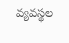వ్యవస్థల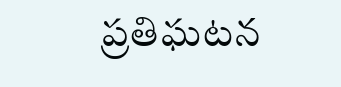ప్రతిఘటన